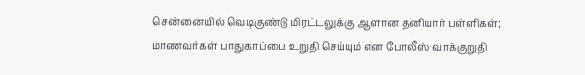சென்னையில் வெடிகுண்டு மிரட்டலுக்கு ஆளான தனியார் பள்ளிகள்; மாணவர்கள் பாதுகாப்பை உறுதி செய்யும் என போலீஸ் வாக்குறுதி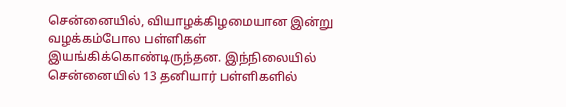சென்னையில், வியாழக்கிழமையான இன்று வழக்கம்போல பள்ளிகள் இயங்கிக்கொண்டிருந்தன. இந்நிலையில் சென்னையில் 13 தனியார் பள்ளிகளில்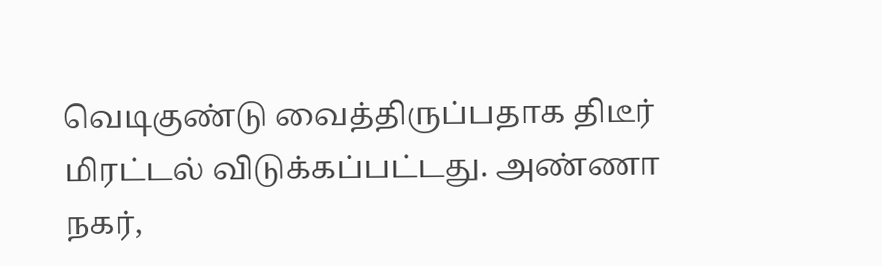வெடிகுண்டு வைத்திருப்பதாக திடீர் மிரட்டல் விடுக்கப்பட்டது. அண்ணா நகர்,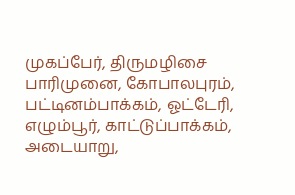முகப்பேர், திருமழிசை பாரிமுனை, கோபாலபுரம், பட்டினம்பாக்கம், ஓட்டேரி, எழும்பூர், காட்டுப்பாக்கம், அடையாறு,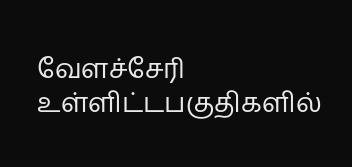வேளச்சேரி உள்ளிட்டபகுதிகளில்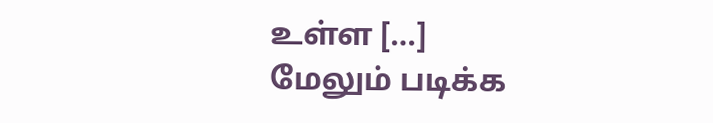உள்ள […]
மேலும் படிக்க